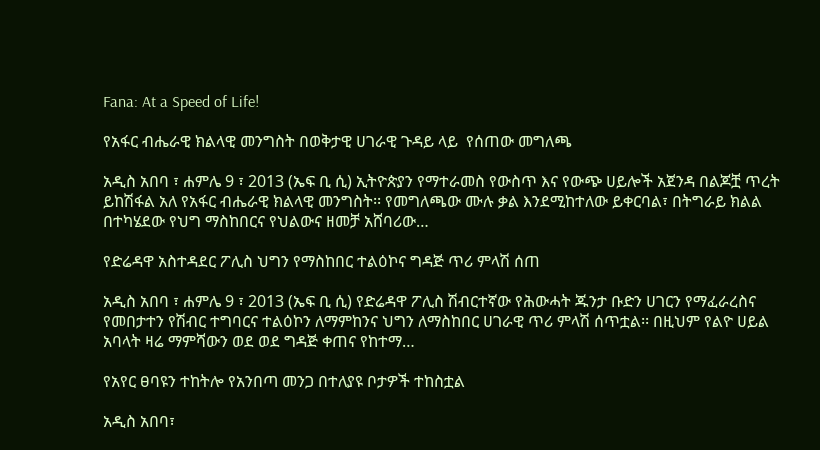Fana: At a Speed of Life!

የአፋር ብሔራዊ ክልላዊ መንግስት በወቅታዊ ሀገራዊ ጉዳይ ላይ  የሰጠው መግለጫ

አዲስ አበባ ፣ ሐምሌ 9 ፣ 2013 (ኤፍ ቢ ሲ) ኢትዮጵያን የማተራመስ የውስጥ እና የውጭ ሀይሎች አጀንዳ በልጆቿ ጥረት ይከሽፋል አለ የአፋር ብሔራዊ ክልላዊ መንግስት፡፡ የመግለጫው ሙሉ ቃል እንደሚከተለው ይቀርባል፣ በትግራይ ክልል በተካሄደው የህግ ማስከበርና የህልውና ዘመቻ አሸባሪው…

የድሬዳዋ አስተዳደር ፖሊስ ህግን የማስከበር ተልዕኮና ግዳጅ ጥሪ ምላሽ ሰጠ

አዲስ አበባ ፣ ሐምሌ 9 ፣ 2013 (ኤፍ ቢ ሲ) የድሬዳዋ ፖሊስ ሽብርተኛው የሕውሓት ጁንታ ቡድን ሀገርን የማፈራረስና የመበታተን የሽብር ተግባርና ተልዕኮን ለማምከንና ህግን ለማስከበር ሀገራዊ ጥሪ ምላሽ ሰጥቷል፡፡ በዚህም የልዮ ሀይል አባላት ዛሬ ማምሻውን ወደ ወደ ግዳጅ ቀጠና የከተማ…

የአየር ፀባዩን ተከትሎ የአንበጣ መንጋ በተለያዩ ቦታዎች ተከስቷል

አዲስ አበባ፣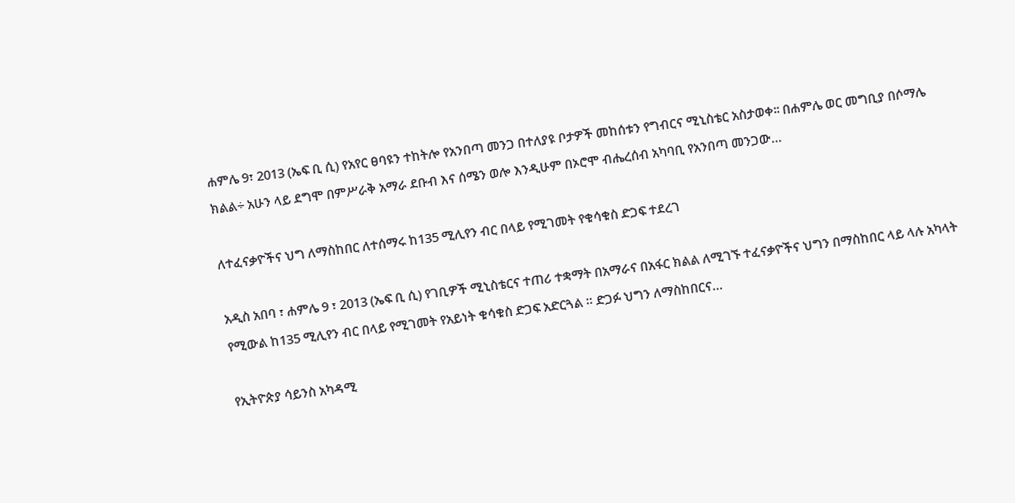ሐምሌ 9፣ 2013 (ኤፍ ቢ ሲ) የአየር ፀባዩን ተከትሎ የአንበጣ መንጋ በተለያዩ ቦታዎች መከሰቱን የግብርና ሚኒስቴር አስታወቀ፡፡ በሐምሌ ወር መግቢያ በሶማሌ ክልል÷ አሁን ላይ ደግሞ በምሥራቅ አማራ ደቡብ እና ሰሜን ወሎ እንዲሁም በኦሮሞ ብሔረሰብ አካባቢ የአንበጣ መንጋው…

ለተፈናቃዮችና ህግ ለማስከበር ለተሰማሩ ከ135 ሚሊየን ብር በላይ የሚገመት የቁሳቁስ ድጋፍ ተደረገ

አዲስ አበባ ፣ ሐምሌ 9 ፣ 2013 (ኤፍ ቢ ሲ) የገቢዎች ሚኒስቴርና ተጠሪ ተቋማት በአማራና በአፋር ክልል ለሚገኙ ተፈናቃዮችና ህግን በማስከበር ላይ ላሉ አካላት የሚውል ከ135 ሚሊየን ብር በላይ የሚገመት የአይነት ቁሳቁስ ድጋፍ አድርጓል ። ድጋፉ ህግን ለማስከበርና…

የኢትዮጵያ ሳይንስ አካዳሚ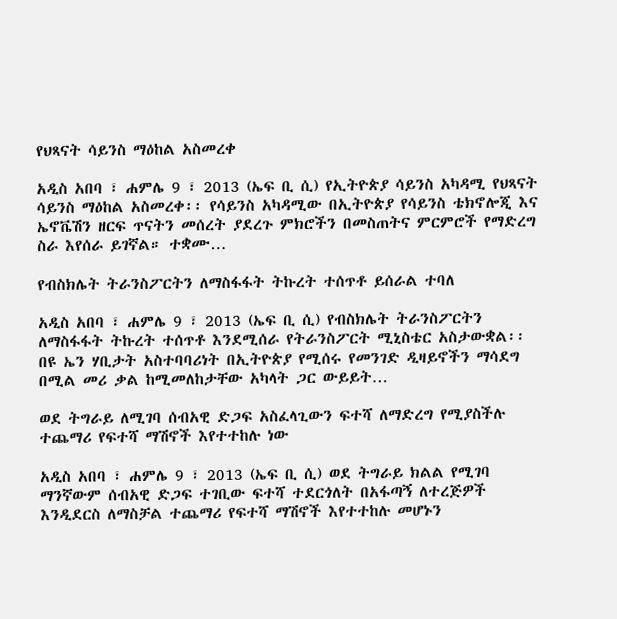የህጻናት ሳይንስ ማዕከል አስመረቀ

አዲስ አበባ ፣ ሐምሌ 9 ፣ 2013 (ኤፍ ቢ ሲ) የኢትዮጵያ ሳይንስ አካዳሚ የህጻናት ሳይንስ ማዕከል አስመረቀ፡፡ የሳይንስ አካዳሚው በኢትዮጵያ የሳይንስ ቴክኖሎጂ እና ኤኖቬሽን ዘርፍ ጥናትን መሰረት ያደረጉ ምክሮችን በመስጠትና ምርምሮች የማድረግ ስራ እየሰራ ይገኛል። ተቋሙ…

የብስክሌት ትራንስፖርትን ለማስፋፋት ትኩረት ተሰጥቶ ይሰራል ተባለ

አዲስ አበባ ፣ ሐምሌ 9 ፣ 2013 (ኤፍ ቢ ሲ) የብስክሌት ትራንስፖርትን ለማስፋፋት ትኩረት ተሰጥቶ እንደሚሰራ የትራንስፖርት ሚኒስቴር አስታውቋል፡፡ በዩ ኤን ሃቢታት አስተባባሪነት በኢትዮጵያ የሚሰሩ የመንገድ ዲዛይኖችን ማሳደግ በሚል መሪ ቃል ከሚመለከታቸው አካላት ጋር ውይይት…

ወደ ትግራይ ለሚገባ ሰብአዊ ድጋፍ አስፈላጊውን ፍተሻ ለማድረግ የሚያስችሉ ተጨማሪ የፍተሻ ማሽኖች እየተተከሉ ነው

አዲስ አበባ ፣ ሐምሌ 9 ፣ 2013 (ኤፍ ቢ ሲ) ወደ ትግራይ ክልል የሚገባ ማንኛውም ሰብአዊ ድጋፍ ተገቢው ፍተሻ ተደርጎለት በአፋጣኝ ለተረጅዎች እንዲደርስ ለማስቻል ተጨማሪ የፍተሻ ማሽኖች እየተተከሉ መሆኑን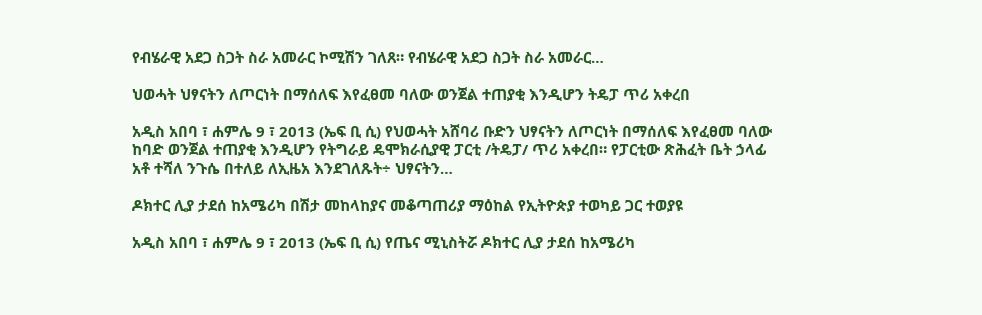የብሄራዊ አደጋ ስጋት ስራ አመራር ኮሚሽን ገለጸ። የብሄራዊ አደጋ ስጋት ስራ አመራር…

ህወሓት ህፃናትን ለጦርነት በማሰለፍ እየፈፀመ ባለው ወንጀል ተጠያቂ እንዲሆን ትዴፓ ጥሪ አቀረበ

አዲስ አበባ ፣ ሐምሌ 9 ፣ 2013 (ኤፍ ቢ ሲ) የህወሓት አሸባሪ ቡድን ህፃናትን ለጦርነት በማሰለፍ እየፈፀመ ባለው ከባድ ወንጀል ተጠያቂ እንዲሆን የትግራይ ዴሞክራሲያዊ ፓርቲ /ትዴፓ/ ጥሪ አቀረበ። የፓርቲው ጽሕፈት ቤት ኃላፊ አቶ ተሻለ ንጉሴ በተለይ ለኢዜአ እንደገለጹት÷ ህፃናትን…

ዶክተር ሊያ ታደሰ ከአሜሪካ በሽታ መከላከያና መቆጣጠሪያ ማዕከል የኢትዮጵያ ተወካይ ጋር ተወያዩ

አዲስ አበባ ፣ ሐምሌ 9 ፣ 2013 (ኤፍ ቢ ሲ) የጤና ሚኒስትሯ ዶክተር ሊያ ታደሰ ከአሜሪካ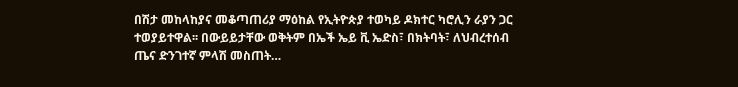በሽታ መከላከያና መቆጣጠሪያ ማዕከል የኢትዮጵያ ተወካይ ዶክተር ካሮሊን ራያን ጋር ተወያይተዋል፡፡ በውይይታቸው ወቅትም በኤች ኤይ ቪ ኤድስ፣ በክትባት፣ ለህብረተሰብ ጤና ድንገተኛ ምላሽ መስጠት…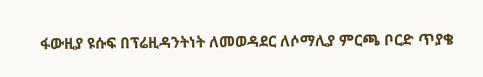ፋውዚያ ዩሱፍ በፕሬዚዳንትነት ለመወዳደር ለሶማሊያ ምርጫ ቦርድ ጥያቄ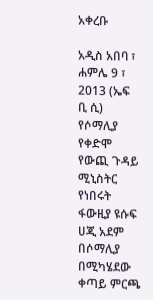አቀረቡ

አዲስ አበባ ፣ ሐምሌ 9 ፣ 2013 (ኤፍ ቢ ሲ) የሶማሊያ የቀድሞ የውጪ ጉዳይ ሚኒስትር የነበሩት ፋውዚያ ዩሱፍ ሀጂ አደም በሶማሊያ በሚካሄደው ቀጣይ ምርጫ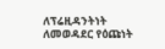ለፕሬዚዳንትነት ለመወዳደር የዕጩነት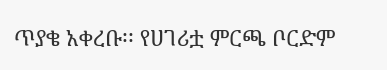ጥያቄ አቀረቡ፡፡ የሀገሪቷ ምርጫ ቦርድም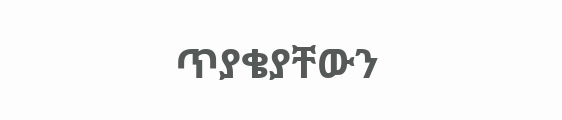ጥያቄያቸውን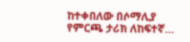ከተቀበለው በሶማሊያ የምርጫ ታሪክ ለከፍተኛ…